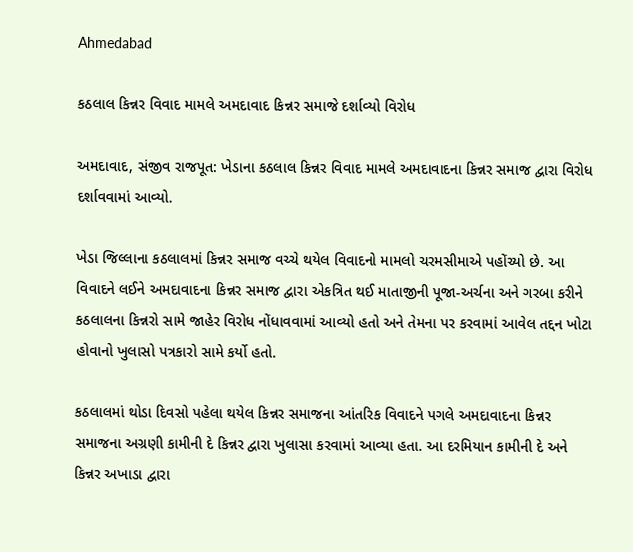Ahmedabad

કઠલાલ કિન્નર વિવાદ મામલે અમદાવાદ કિન્નર સમાજે દર્શાવ્યો વિરોધ

અમદાવાદ, સંજીવ રાજપૂત: ખેડાના કઠલાલ કિન્નર વિવાદ મામલે અમદાવાદના કિન્નર સમાજ દ્વારા વિરોધ દર્શાવવામાં આવ્યો.

ખેડા જિલ્લાના કઠલાલમાં કિન્નર સમાજ વચ્ચે થયેલ વિવાદનો મામલો ચરમસીમાએ પહોંચ્યો છે. આ વિવાદને લઈને અમદાવાદના કિન્નર સમાજ દ્વારા એકત્રિત થઈ માતાજીની પૂજા-અર્ચના અને ગરબા કરીને કઠલાલના કિન્નરો સામે જાહેર વિરોધ નોંધાવવામાં આવ્યો હતો અને તેમના પર કરવામાં આવેલ તદ્દન ખોટા હોવાનો ખુલાસો પત્રકારો સામે કર્યો હતો.

કઠલાલમાં થોડા દિવસો પહેલા થયેલ કિન્નર સમાજના આંતરિક વિવાદને પગલે અમદાવાદના કિન્નર સમાજના અગ્રણી કામીની દે કિન્નર દ્વારા ખુલાસા કરવામાં આવ્યા હતા. આ દરમિયાન કામીની દે અને કિન્નર અખાડા દ્વારા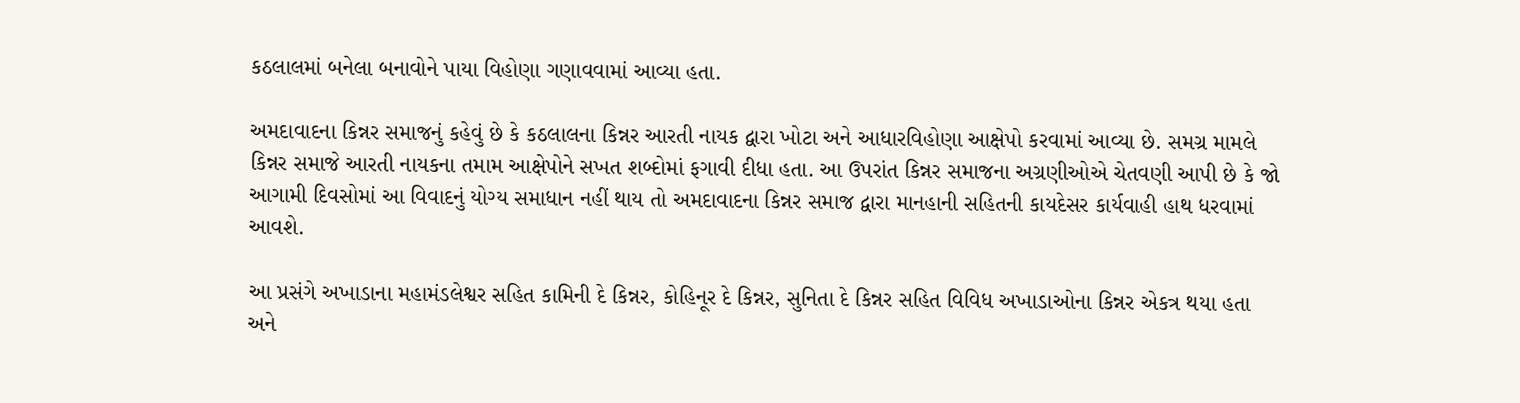કઠલાલમાં બનેલા બનાવોને પાયા વિહોણા ગણાવવામાં આવ્યા હતા.

અમદાવાદના કિન્નર સમાજનું કહેવું છે કે કઠલાલના કિન્નર આરતી નાયક દ્વારા ખોટા અને આધારવિહોણા આક્ષેપો કરવામાં આવ્યા છે. સમગ્ર મામલે કિન્નર સમાજે આરતી નાયકના તમામ આક્ષેપોને સખત શબ્દોમાં ફગાવી દીધા હતા. આ ઉપરાંત કિન્નર સમાજના અગ્રણીઓએ ચેતવણી આપી છે કે જો આગામી દિવસોમાં આ વિવાદનું યોગ્ય સમાધાન નહીં થાય તો અમદાવાદના કિન્નર સમાજ દ્વારા માનહાની સહિતની કાયદેસર કાર્યવાહી હાથ ધરવામાં આવશે.

આ પ્રસંગે અખાડાના મહામંડલેશ્વર સહિત કામિની દે કિન્નર, કોહિનૂર દે કિન્નર, સુનિતા દે કિન્નર સહિત વિવિધ અખાડાઓના કિન્નર એકત્ર થયા હતા અને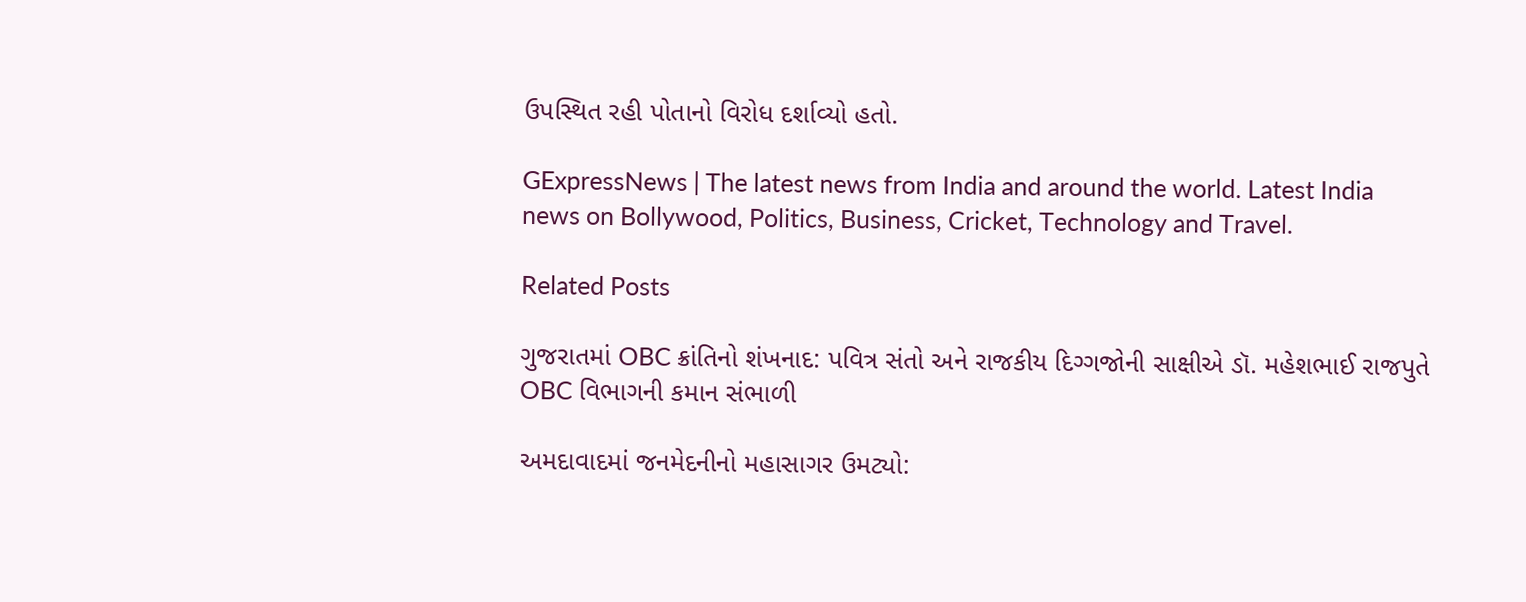ઉપસ્થિત રહી પોતાનો વિરોધ દર્શાવ્યો હતો.

GExpressNews | The latest news from India and around the world. Latest India news on Bollywood, Politics, Business, Cricket, Technology and Travel.

Related Posts

ગુજરાતમાં OBC ક્રાંતિનો શંખનાદ: પવિત્ર સંતો અને રાજકીય દિગ્ગજોની સાક્ષીએ ડૉ. મહેશભાઈ રાજપુતે OBC વિભાગની કમાન સંભાળી

અમદાવાદમાં જનમેદનીનો મહાસાગર ઉમટ્યો: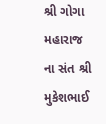શ્રી ગોગા મહારાજ ના સંત શ્રી મુકેશભાઈ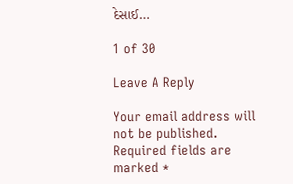દેસાઈ…

1 of 30

Leave A Reply

Your email address will not be published. Required fields are marked *